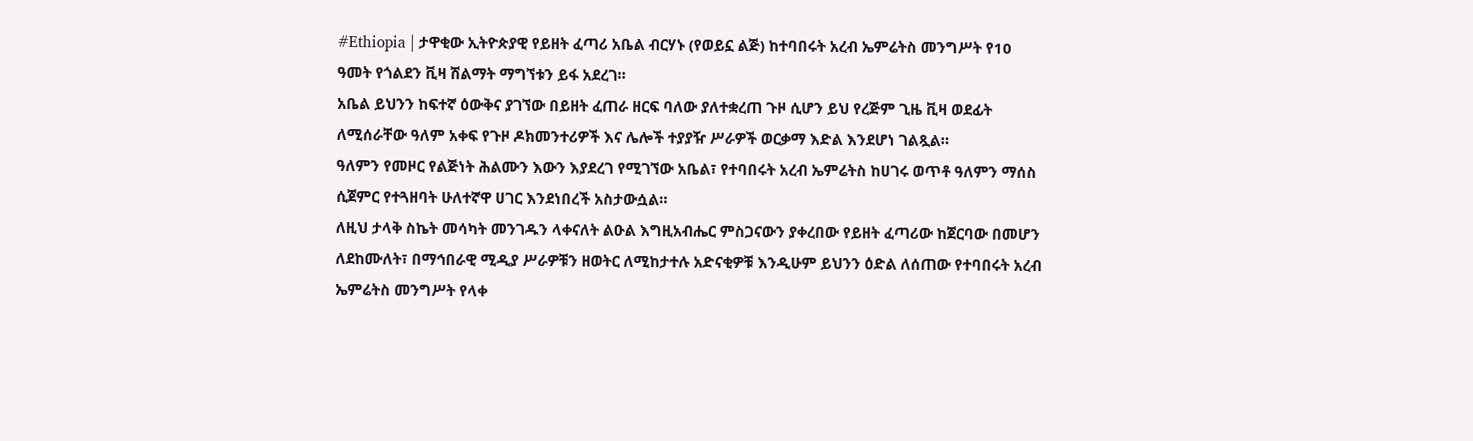#Ethiopia | ታዋቂው ኢትዮጵያዊ የይዘት ፈጣሪ አቤል ብርሃኑ (የወይኗ ልጅ) ከተባበሩት አረብ ኤምሬትስ መንግሥት የ10 ዓመት የጎልደን ቪዛ ሽልማት ማግኘቱን ይፋ አደረገ።
አቤል ይህንን ከፍተኛ ዕውቅና ያገኘው በይዘት ፈጠራ ዘርፍ ባለው ያለተቋረጠ ጉዞ ሲሆን ይህ የረጅም ጊዜ ቪዛ ወደፊት ለሚሰራቸው ዓለም አቀፍ የጉዞ ዶክመንተሪዎች እና ሌሎች ተያያዥ ሥራዎች ወርቃማ እድል እንደሆነ ገልጿል።
ዓለምን የመዞር የልጅነት ሕልሙን እውን እያደረገ የሚገኘው አቤል፣ የተባበሩት አረብ ኤምሬትስ ከሀገሩ ወጥቶ ዓለምን ማሰስ ሲጀምር የተጓዘባት ሁለተኛዋ ሀገር እንደነበረች አስታውሷል።
ለዚህ ታላቅ ስኬት መሳካት መንገዱን ላቀናለት ልዑል እግዚአብሔር ምስጋናውን ያቀረበው የይዘት ፈጣሪው ከጀርባው በመሆን ለደከሙለት፣ በማኅበራዊ ሚዲያ ሥራዎቹን ዘወትር ለሚከታተሉ አድናቂዎቹ እንዲሁም ይህንን ዕድል ለሰጠው የተባበሩት አረብ ኤምሬትስ መንግሥት የላቀ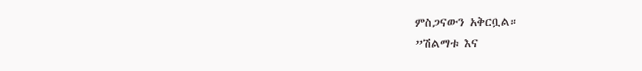ምስጋናውን አቅርቧል።
”ሽልማቱ እና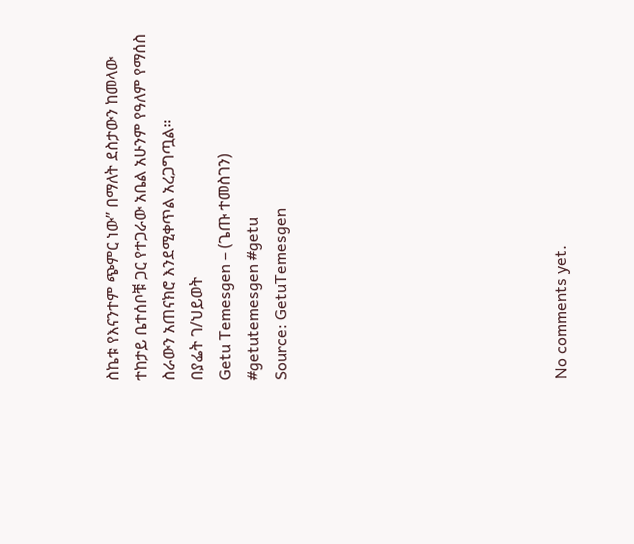ስኬቱ የእናንተም ጭምር ነው” በማለት ደስታውን ከመላው ተከታይ ቤተሰቦቹ ጋር የተጋራው አቤል አሁንም የዓለም የማሰስ ስራውን አጠናክሮ እንደሚቀጥል አረጋግጧል።
በያፌት ገ/ህይወት
Getu Temesgen – (ጌጡ ተመስገን)
#getutemesgen #getu
Source: GetuTemesgen









No comments yet.